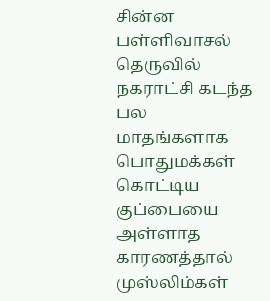சின்ன பள்ளிவாசல் தெருவில் நகராட்சி கடந்த பல மாதங்களாக பொதுமக்கள் கொட்டிய குப்பையை அள்ளாத காரணத்தால் முஸ்லிம்கள்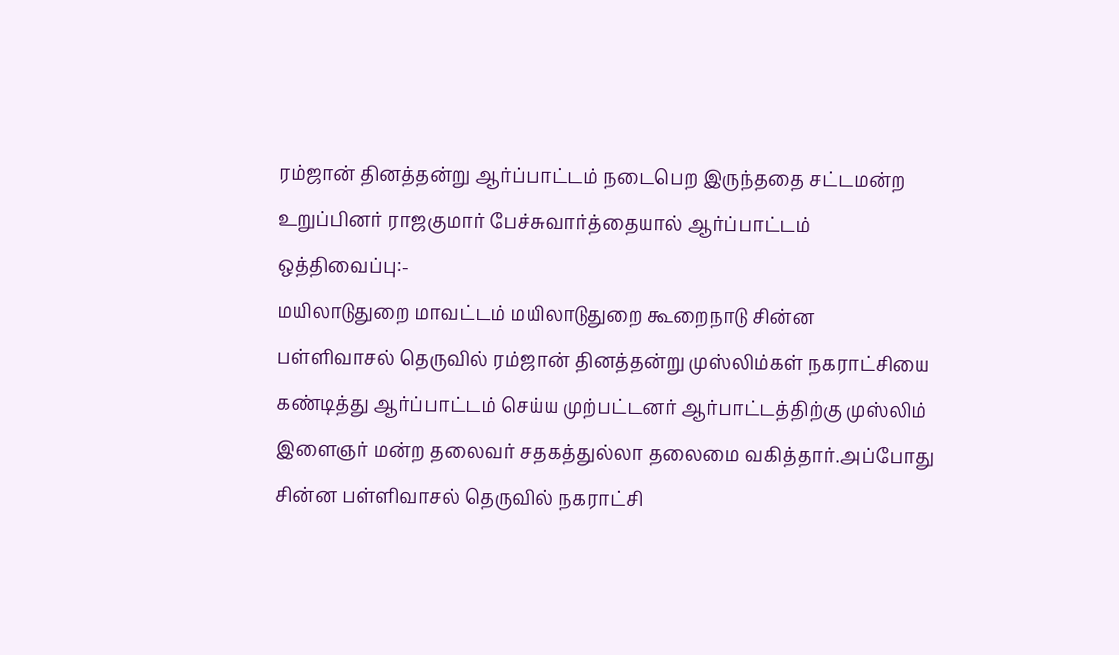ரம்ஜான் தினத்தன்று ஆர்ப்பாட்டம் நடைபெற இருந்ததை சட்டமன்ற உறுப்பினர் ராஜகுமார் பேச்சுவார்த்தையால் ஆர்ப்பாட்டம் ஒத்திவைப்பு:-
மயிலாடுதுறை மாவட்டம் மயிலாடுதுறை கூறைநாடு சின்ன பள்ளிவாசல் தெருவில் ரம்ஜான் தினத்தன்று முஸ்லிம்கள் நகராட்சியை கண்டித்து ஆர்ப்பாட்டம் செய்ய முற்பட்டனர் ஆர்பாட்டத்திற்கு முஸ்லிம் இளைஞர் மன்ற தலைவர் சதகத்துல்லா தலைமை வகித்தார்.அப்போது சின்ன பள்ளிவாசல் தெருவில் நகராட்சி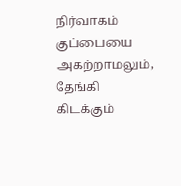நிர்வாகம் குப்பையை அகற்றாமலும், தேங்கி கிடக்கும்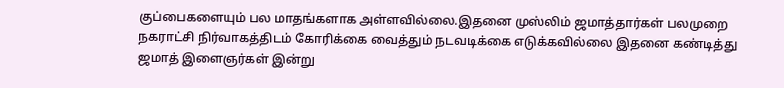குப்பைகளையும் பல மாதங்களாக அள்ளவில்லை.இதனை முஸ்லிம் ஜமாத்தார்கள் பலமுறை நகராட்சி நிர்வாகத்திடம் கோரிக்கை வைத்தும் நடவடிக்கை எடுக்கவில்லை இதனை கண்டித்து ஜமாத் இளைஞர்கள் இன்று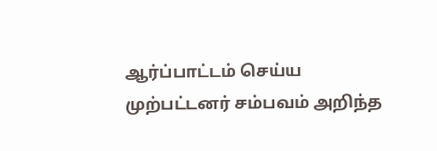ஆர்ப்பாட்டம் செய்ய முற்பட்டனர் சம்பவம் அறிந்த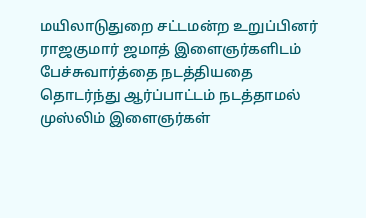மயிலாடுதுறை சட்டமன்ற உறுப்பினர் ராஜகுமார் ஜமாத் இளைஞர்களிடம் பேச்சுவார்த்தை நடத்தியதை தொடர்ந்து ஆர்ப்பாட்டம் நடத்தாமல் முஸ்லிம் இளைஞர்கள்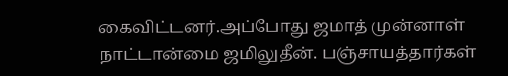கைவிட்டனர்.அப்போது ஜமாத் முன்னாள் நாட்டான்மை ஜமிலுதீன். பஞ்சாயத்தார்கள்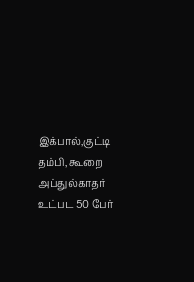இக்பால்,குட்டி தம்பி, கூறை அப்துல்காதர் உட்பட 50 பேர்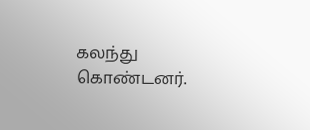கலந்து கொண்டனர்.